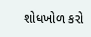શોધખોળ કરો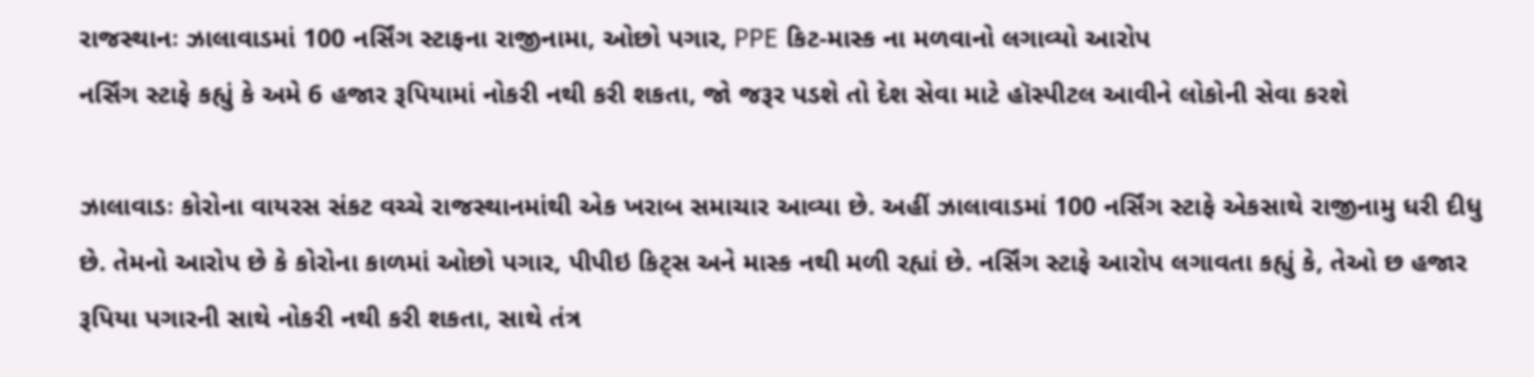રાજસ્થાનઃ ઝાલાવાડમાં 100 નર્સિંગ સ્ટાફના રાજીનામા, ઓછો પગાર, PPE કિટ-માસ્ક ના મળવાનો લગાવ્યો આરોપ
નર્સિંગ સ્ટાફે કહ્યું કે અમે 6 હજાર રૂપિયામાં નોકરી નથી કરી શકતા, જો જરૂર પડશે તો દેશ સેવા માટે હૉસ્પીટલ આવીને લોકોની સેવા કરશે

ઝાલાવાડઃ કોરોના વાયરસ સંકટ વચ્ચે રાજસ્થાનમાંથી એક ખરાબ સમાચાર આવ્યા છે. અહીં ઝાલાવાડમાં 100 નર્સિંગ સ્ટાફે એકસાથે રાજીનામુ ધરી દીધુ છે. તેમનો આરોપ છે કે કોરોના કાળમાં ઓછો પગાર, પીપીઇ કિટ્સ અને માસ્ક નથી મળી રહ્યાં છે. નર્સિંગ સ્ટાફે આરોપ લગાવતા કહ્યું કે, તેઓ છ હજાર રૂપિયા પગારની સાથે નોકરી નથી કરી શકતા, સાથે તંત્ર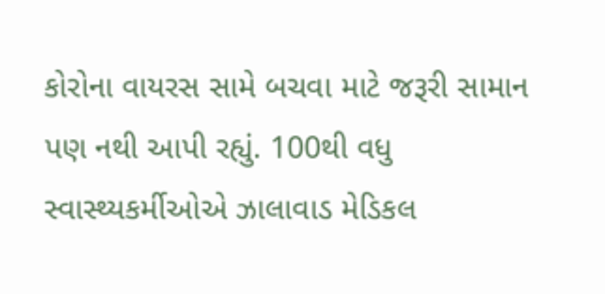કોરોના વાયરસ સામે બચવા માટે જરૂરી સામાન પણ નથી આપી રહ્યું. 100થી વધુ સ્વાસ્થ્યકર્મીઓએ ઝાલાવાડ મેડિકલ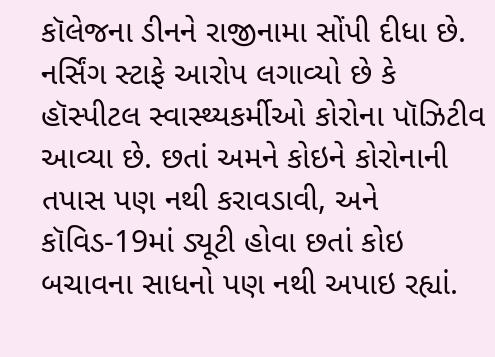કૉલેજના ડીનને રાજીનામા સોંપી દીધા છે. નર્સિંગ સ્ટાફે આરોપ લગાવ્યો છે કે હૉસ્પીટલ સ્વાસ્થ્યકર્મીઓ કોરોના પૉઝિટીવ આવ્યા છે. છતાં અમને કોઇને કોરોનાની તપાસ પણ નથી કરાવડાવી, અને કૉવિડ-19માં ડ્યૂટી હોવા છતાં કોઇ બચાવના સાધનો પણ નથી અપાઇ રહ્યાં.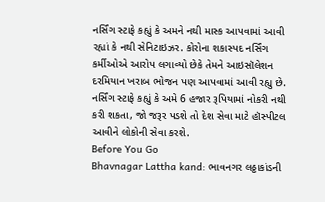નર્સિંગ સ્ટાફે કહ્યું કે અમને નથી માસ્ક આપવામાં આવી રહ્યાં કે નથી સેનિટાઇઝર. કોરોના શકાસ્પદ નર્સિંગ કર્મીઓએ આરોપ લગાવ્યો છેકે તેમને આઇસૉલેશન દરમિયાન ખરાબ ભોજન પણ આપવામાં આવી રહ્યુ છે. નર્સિંગ સ્ટાફે કહ્યું કે અમે 6 હજાર રૂપિયામાં નોકરી નથી કરી શકતા, જો જરૂર પડશે તો દેશ સેવા માટે હૉસ્પીટલ આવીને લોકોની સેવા કરશે.
Before You Go
Bhavnagar Lattha kand: ભાવનગર લઠ્ઠાકાંડની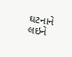ઘટનાને લઇને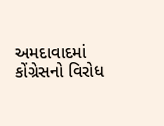અમદાવાદમાં કોંગ્રેસનો વિરોધ